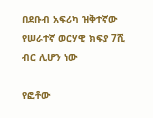በደቡብ አፍሪካ ዝቅተኛው የሠራተኛ ወርሃዊ ክፍያ 7ሺ ብር ሊሆን ነው

የፎቶው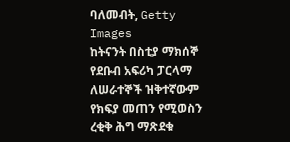ባለመብት, Getty Images
ከትናንት በስቲያ ማክሰኞ የደቡብ አፍሪካ ፓርላማ ለሠራተኞች ዝቅተኛውም የክፍያ መጠን የሚወስን ረቂቅ ሕግ ማጽደቁ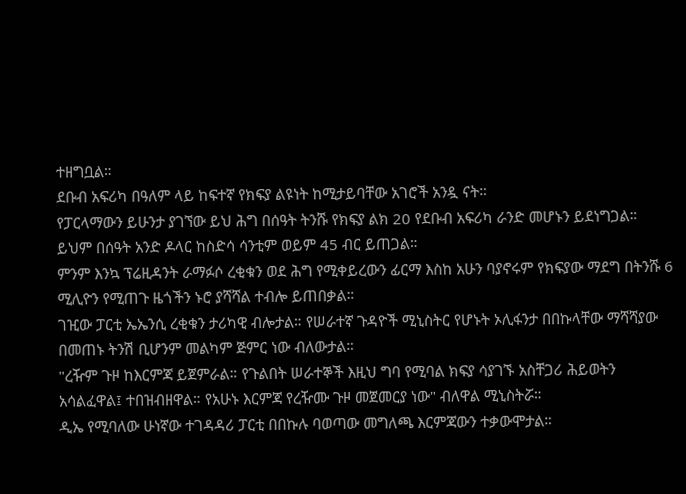ተዘግቧል።
ደቡብ አፍሪካ በዓለም ላይ ከፍተኛ የክፍያ ልዩነት ከሚታይባቸው አገሮች አንዷ ናት።
የፓርላማውን ይሁንታ ያገኘው ይህ ሕግ በሰዓት ትንሹ የክፍያ ልክ 20 የደቡብ አፍሪካ ራንድ መሆኑን ይደነግጋል። ይህም በሰዓት አንድ ዶላር ከስድሳ ሳንቲም ወይም 45 ብር ይጠጋል።
ምንም እንኳ ፕሬዚዳንት ራማፉሶ ረቂቁን ወደ ሕግ የሚቀይረውን ፊርማ እስከ አሁን ባያኖሩም የክፍያው ማደግ በትንሹ 6 ሚሊዮን የሚጠጉ ዜጎችን ኑሮ ያሻሻል ተብሎ ይጠበቃል።
ገዢው ፓርቲ ኤኤንሲ ረቂቁን ታሪካዊ ብሎታል። የሠራተኛ ጉዳዮች ሚኒስትር የሆኑት ኦሊፋንታ በበኩላቸው ማሻሻያው በመጠኑ ትንሽ ቢሆንም መልካም ጅምር ነው ብለውታል።
"ረዥም ጉዞ ከእርምጃ ይጀምራል። የጉልበት ሠራተኞች እዚህ ግባ የሚባል ክፍያ ሳያገኙ አስቸጋሪ ሕይወትን አሳልፈዋል፤ ተበዝብዘዋል። የአሁኑ እርምጃ የረዥሙ ጉዞ መጀመርያ ነው" ብለዋል ሚኒስትሯ።
ዲኤ የሚባለው ሁነኛው ተገዳዳሪ ፓርቲ በበኩሉ ባወጣው መግለጫ እርምጃውን ተቃውሞታል።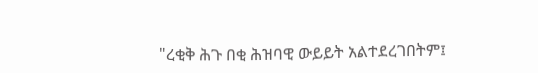"ረቂቅ ሕጉ በቂ ሕዝባዊ ውይይት አልተደረገበትም፤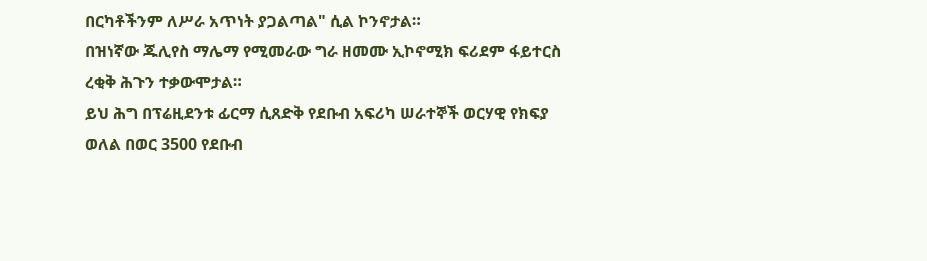በርካቶችንም ለሥራ አጥነት ያጋልጣል" ሲል ኮንኖታል።
በዝነኛው ጁሊየስ ማሌማ የሚመራው ግራ ዘመሙ ኢኮኖሚክ ፍሪደም ፋይተርስ ረቂቅ ሕጉን ተቃውሞታል።
ይህ ሕግ በፕሬዚደንቱ ፊርማ ሲጸድቅ የደቡብ አፍሪካ ሠራተኞች ወርሃዊ የክፍያ ወለል በወር 3500 የደቡብ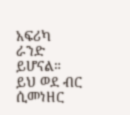አፍሪካ ራንድ ይሆናል። ይህ ወደ ብር ሲመነዘር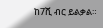ከ7ሺ ብር ይልቃል።